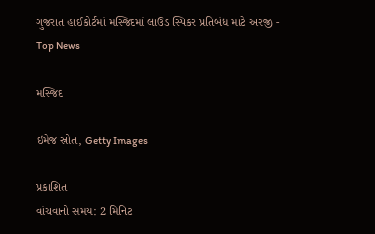ગુજરાત હાઈકોર્ટમાં મસ્જિદમાં લાઉડ સ્પિકર પ્રતિબંધ માટે અરજી - Top News

મસ્જિદ

ઇમેજ સ્રોત, Getty Images

પ્રકાશિત
વાંચવાનો સમય: 2 મિનિટ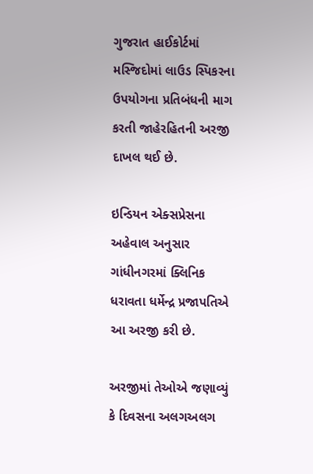ગુજરાત હાઈકોર્ટમાં મસ્જિદોમાં લાઉડ સ્પિકરના ઉપયોગના પ્રતિબંધની માગ કરતી જાહેરહિતની અરજી દાખલ થઈ છે.

ઇન્ડિયન એક્સપ્રેસના અહેવાલ અનુસાર ગાંધીનગરમાં ક્લિનિક ધરાવતા ધર્મેન્દ્ર પ્રજાપતિએ આ અરજી કરી છે.

અરજીમાં તેઓએ જણાવ્યું કે દિવસના અલગઅલગ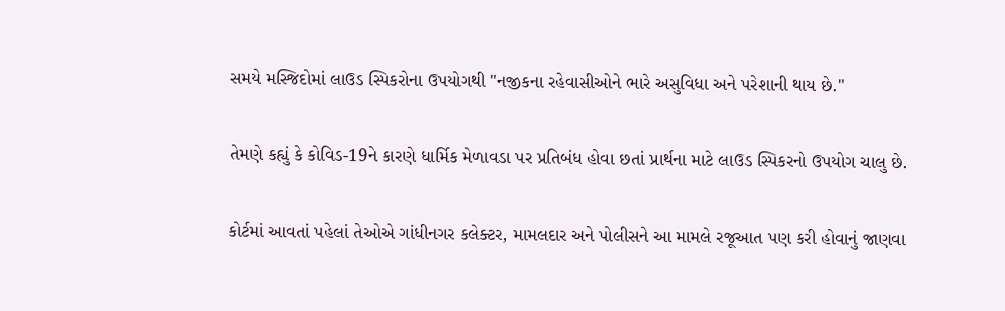સમયે મસ્જિદોમાં લાઉડ સ્પિકરોના ઉપયોગથી "નજીકના રહેવાસીઓને ભારે અસુવિધા અને પરેશાની થાય છે."

તેમણે કહ્યું કે કોવિડ-19ને કારણે ધાર્મિક મેળાવડા પર પ્રતિબંધ હોવા છતાં પ્રાર્થના માટે લાઉડ સ્પિકરનો ઉપયોગ ચાલુ છે.

કોર્ટમાં આવતાં પહેલાં તેઓએ ગાંધીનગર કલેક્ટર, મામલદાર અને પોલીસને આ મામલે રજૂઆત પણ કરી હોવાનું જાણવા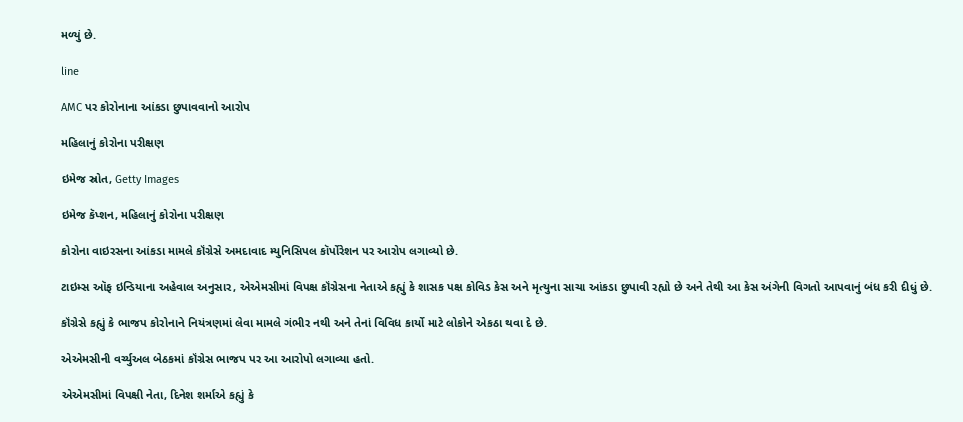મળ્યું છે.

line

AMC પર કોરોનાના આંકડા છુપાવવાનો આરોપ

મહિલાનું કોરોના પરીક્ષણ

ઇમેજ સ્રોત, Getty Images

ઇમેજ કૅપ્શન, મહિલાનું કોરોના પરીક્ષણ

કોરોના વાઇરસના આંકડા મામલે કૉંગ્રેસે અમદાવાદ મ્યુનિસિપલ કૉર્પોરેશન પર આરોપ લગાવ્યો છે.

ટાઇમ્સ ઑફ ઇન્ડિયાના અહેવાલ અનુસાર, એએમસીમાં વિપક્ષ કૉંગ્રેસના નેતાએ કહ્યું કે શાસક પક્ષ કોવિડ કેસ અને મૃત્યુના સાચા આંકડા છુપાવી રહ્યો છે અને તેથી આ કેસ અંગેની વિગતો આપવાનું બંધ કરી દીધું છે.

કૉંગ્રેસે કહ્યું કે ભાજપ કોરોનાને નિયંત્રણમાં લેવા મામલે ગંભીર નથી અને તેનાં વિવિધ કાર્યો માટે લોકોને એકઠા થવા દે છે.

એએમસીની વર્ચ્યુઅલ બેઠકમાં કૉંગ્રેસ ભાજપ પર આ આરોપો લગાવ્યા હતો.

એએમસીમાં વિપક્ષી નેતા, દિનેશ શર્માએ કહ્યું કે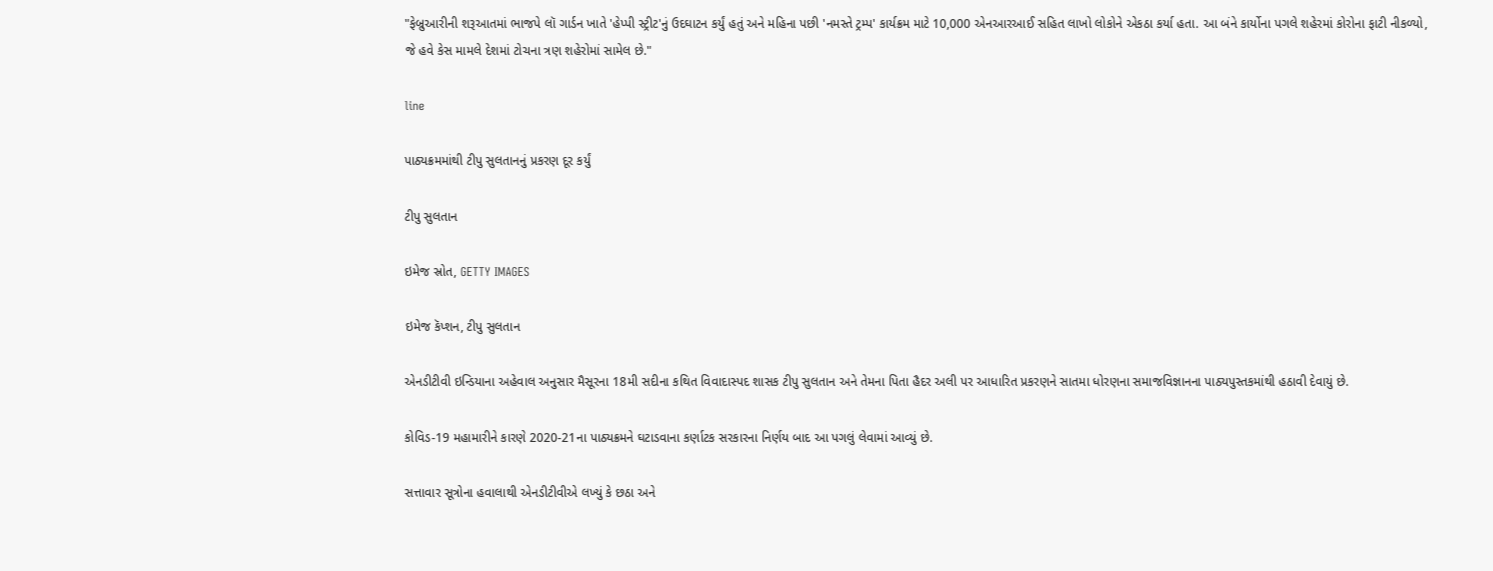"ફેબ્રુઆરીની શરૂઆતમાં ભાજપે લૉ ગાર્ડન ખાતે 'હેપ્પી સ્ટ્રીટ'નું ઉદઘાટન કર્યું હતું અને મહિના પછી 'નમસ્તે ટ્રમ્પ' કાર્યક્રમ માટે 10,000 એનઆરઆઈ સહિત લાખો લોકોને એકઠા કર્યા હતા. આ બંને કાર્યોના પગલે શહેરમાં કોરોના ફાટી નીકળ્યો, જે હવે કેસ મામલે દેશમાં ટોચના ત્રણ શહેરોમાં સામેલ છે."

line

પાઠ્યક્રમમાંથી ટીપુ સુલતાનનું પ્રકરણ દૂર કર્યું

ટીપુ સુલતાન

ઇમેજ સ્રોત, GETTY IMAGES

ઇમેજ કૅપ્શન, ટીપુ સુલતાન

એનડીટીવી ઇન્ડિયાના અહેવાલ અનુસાર મૈસૂરના 18મી સદીના કથિત વિવાદાસ્પદ શાસક ટીપુ સુલતાન અને તેમના પિતા હૈદર અલી પર આધારિત પ્રકરણને સાતમા ધોરણના સમાજવિજ્ઞાનના પાઠ્યપુસ્તકમાંથી હઠાવી દેવાયું છે.

કોવિડ-19 મહામારીને કારણે 2020-21ના પાઠ્યક્રમને ઘટાડવાના કર્ણાટક સરકારના નિર્ણય બાદ આ પગલું લેવામાં આવ્યું છે.

સત્તાવાર સૂત્રોના હવાલાથી એનડીટીવીએ લખ્યું કે છઠા અને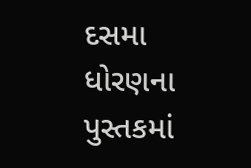દસમા ધોરણના પુસ્તકમાં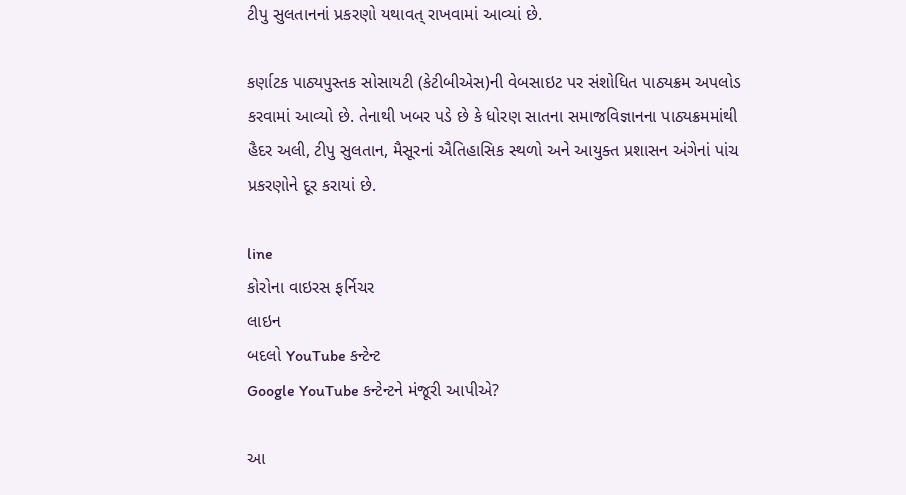ટીપુ સુલતાનનાં પ્રકરણો યથાવત્ રાખવામાં આવ્યાં છે.

કર્ણાટક પાઠ્યપુસ્તક સોસાયટી (કેટીબીએસ)ની વેબસાઇટ પર સંશોધિત પાઠ્યક્રમ અપલોડ કરવામાં આવ્યો છે. તેનાથી ખબર પડે છે કે ધોરણ સાતના સમાજવિજ્ઞાનના પાઠ્યક્રમમાંથી હૈદર અલી, ટીપુ સુલતાન, મૈસૂરનાં ઐતિહાસિક સ્થળો અને આયુક્ત પ્રશાસન અંગેનાં પાંચ પ્રકરણોને દૂર કરાયાં છે.

line
કોરોના વાઇરસ ફર્નિચર
લાઇન
બદલો YouTube કન્ટેન્ટ
Google YouTube કન્ટેન્ટને મંજૂરી આપીએ?

આ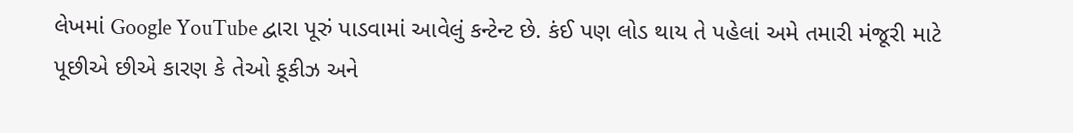લેખમાં Google YouTube દ્વારા પૂરું પાડવામાં આવેલું કન્ટેન્ટ છે. કંઈ પણ લોડ થાય તે પહેલાં અમે તમારી મંજૂરી માટે પૂછીએ છીએ કારણ કે તેઓ કૂકીઝ અને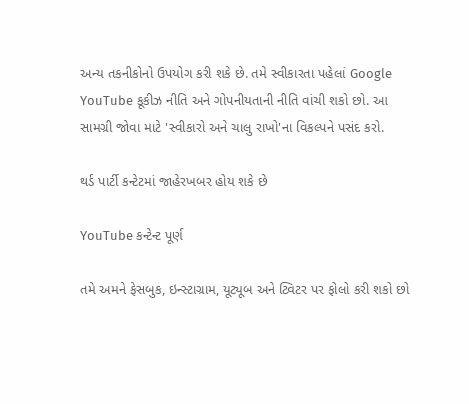અન્ય તકનીકોનો ઉપયોગ કરી શકે છે. તમે સ્વીકારતા પહેલાં Google YouTube કૂકીઝ નીતિ અને ગોપનીયતાની નીતિ વાંચી શકો છો. આ સામગ્રી જોવા માટે 'સ્વીકારો અને ચાલુ રાખો'ના વિકલ્પને પસંદ કરો.

થર્ડ પાર્ટી કન્ટેટમાં જાહેરખબર હોય શકે છે

YouTube કન્ટેન્ટ પૂર્ણ

તમે અમને ફેસબુક, ઇન્સ્ટાગ્રામ, યૂટ્યૂબ અને ટ્વિટર પર ફોલો કરી શકો છો